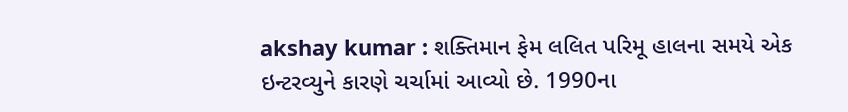akshay kumar : શક્તિમાન ફેમ લલિત પરિમૂ હાલના સમયે એક ઇન્ટરવ્યુને કારણે ચર્ચામાં આવ્યો છે. 1990ના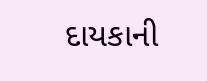દાયકાની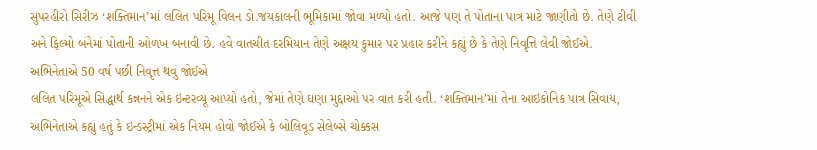સુપરહીરો સિરીઝ ‘શક્તિમાન’માં લલિત પરિમૂ વિલન ડો.જયકાલની ભૂમિકામાં જોવા મળ્યો હતો. આજે પણ તે પોતાના પાત્ર માટે જાણીતો છે. તેણે ટીવી અને ફિલ્મો બંનેમાં પોતાની ઓળખ બનાવી છે. હવે વાતચીત દરમિયાન તેણે અક્ષય કુમાર પર પ્રહાર કરીને કહ્યું છે કે તેણે નિવૃત્તિ લેવી જોઈએ.
અભિનેતાએ 50 વર્ષ પછી નિવૃત્ત થવું જોઈએ
લલિત પરિમૂએ સિદ્ધાર્થ કન્નનને એક ઇન્ટરવ્યૂ આપ્યો હતો, જેમાં તેણે ઘણા મુદ્દાઓ પર વાત કરી હતી. ‘શક્તિમાન’માં તેના આઇકોનિક પાત્ર સિવાય, અભિનેતાએ કહ્યું હતું કે ઇન્ડસ્ટ્રીમાં એક નિયમ હોવો જોઈએ કે બોલિવૂડ સેલેબ્સે ચોક્કસ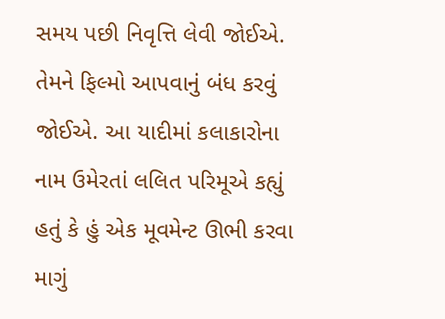સમય પછી નિવૃત્તિ લેવી જોઈએ. તેમને ફિલ્મો આપવાનું બંધ કરવું જોઈએ. આ યાદીમાં કલાકારોના નામ ઉમેરતાં લલિત પરિમૂએ કહ્યું હતું કે હું એક મૂવમેન્ટ ઊભી કરવા માગું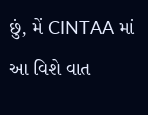છું, મેં CINTAA માં આ વિશે વાત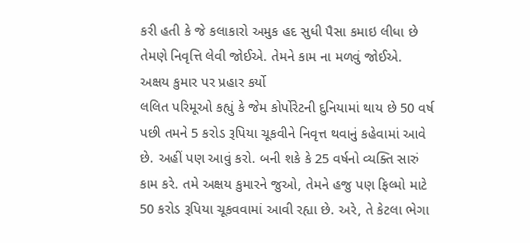કરી હતી કે જે કલાકારો અમુક હદ સુધી પૈસા કમાઇ લીધા છે તેમણે નિવૃત્તિ લેવી જોઈએ. તેમને કામ ના મળવું જોઈએ.
અક્ષય કુમાર પર પ્રહાર કર્યો
લલિત પરિમૂઓ કહ્યું કે જેમ કોર્પોરેટની દુનિયામાં થાય છે 50 વર્ષ પછી તમને 5 કરોડ રૂપિયા ચૂકવીને નિવૃત્ત થવાનું કહેવામાં આવે છે. અહીં પણ આવું કરો. બની શકે કે 25 વર્ષનો વ્યક્તિ સારું કામ કરે. તમે અક્ષય કુમારને જુઓ, તેમને હજુ પણ ફિલ્મો માટે 50 કરોડ રૂપિયા ચૂકવવામાં આવી રહ્યા છે. અરે, તે કેટલા ભેગા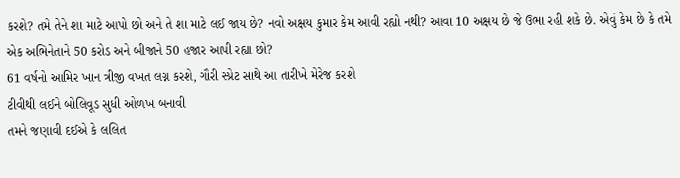કરશે? તમે તેને શા માટે આપો છો અને તે શા માટે લઈ જાય છે? નવો અક્ષય કુમાર કેમ આવી રહ્યો નથી? આવા 10 અક્ષય છે જે ઉભા રહી શકે છે. એવું કેમ છે કે તમે એક અભિનેતાને 50 કરોડ અને બીજાને 50 હજાર આપી રહ્યા છો?
61 વર્ષનો આમિર ખાન ત્રીજી વખત લગ્ન કરશે, ગૌરી સ્પ્રેટ સાથે આ તારીખે મેરેજ કરશે
ટીવીથી લઈને બોલિવૂડ સુધી ઓળખ બનાવી
તમને જણાવી દઈએ કે લલિત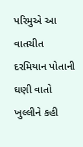પરિમુએ આ વાતચીત દરમિયાન પોતાની ઘણી વાતો ખુલ્લીને કહી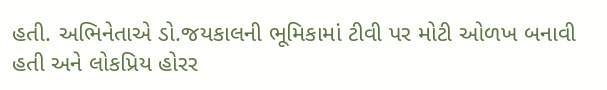હતી. અભિનેતાએ ડો.જયકાલની ભૂમિકામાં ટીવી પર મોટી ઓળખ બનાવી હતી અને લોકપ્રિય હોરર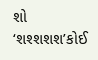શો ‘શશ્શશશ’કોઈ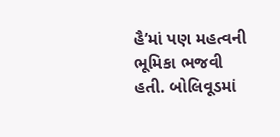હૈ’માં પણ મહત્વની ભૂમિકા ભજવી હતી. બોલિવૂડમાં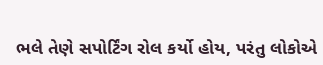ભલે તેણે સપોર્ટિંગ રોલ કર્યો હોય, પરંતુ લોકોએ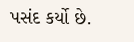પસંદ કર્યો છે.